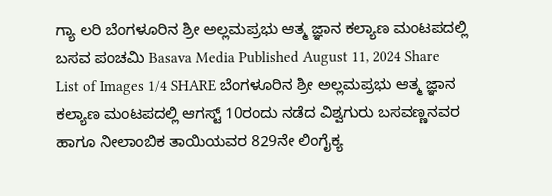ಗ್ಯಾ ಲರಿ ಬೆಂಗಳೂರಿನ ಶ್ರೀ ಅಲ್ಲಮಪ್ರಭು ಆತ್ಮ ಜ್ಞಾನ ಕಲ್ಯಾಣ ಮಂಟಪದಲ್ಲಿ ಬಸವ ಪಂಚಮಿ Basava Media Published August 11, 2024 Share List of Images 1/4 SHARE ಬೆಂಗಳೂರಿನ ಶ್ರೀ ಅಲ್ಲಮಪ್ರಭು ಆತ್ಮ ಜ್ಞಾನ ಕಲ್ಯಾಣ ಮಂಟಪದಲ್ಲಿ ಆಗಸ್ಟ್ 10ರಂದು ನಡೆದ ವಿಶ್ವಗುರು ಬಸವಣ್ಣನವರ ಹಾಗೂ ನೀಲಾಂಬಿಕ ತಾಯಿಯವರ 829ನೇ ಲಿಂಗೈಕ್ಯ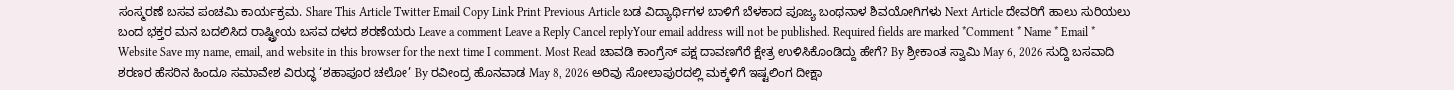ಸಂಸ್ಮರಣೆ ಬಸವ ಪಂಚಮಿ ಕಾರ್ಯಕ್ರಮ. Share This Article Twitter Email Copy Link Print Previous Article ಬಡ ವಿದ್ಯಾರ್ಥಿಗಳ ಬಾಳಿಗೆ ಬೆಳಕಾದ ಪೂಜ್ಯ ಬಂಥನಾಳ ಶಿವಯೋಗಿಗಳು Next Article ದೇವರಿಗೆ ಹಾಲು ಸುರಿಯಲು ಬಂದ ಭಕ್ತರ ಮನ ಬದಲಿಸಿದ ರಾಷ್ಟ್ರೀಯ ಬಸವ ದಳದ ಶರಣೆಯರು Leave a comment Leave a Reply Cancel replyYour email address will not be published. Required fields are marked *Comment * Name * Email * Website Save my name, email, and website in this browser for the next time I comment. Most Read ಚಾವಡಿ ಕಾಂಗ್ರೆಸ್ ಪಕ್ಷ ದಾವಣಗೆರೆ ಕ್ಷೇತ್ರ ಉಳಿಸಿಕೊಂಡಿದ್ದು ಹೇಗೆ? By ಶ್ರೀಕಾಂತ ಸ್ವಾಮಿ May 6, 2026 ಸುದ್ದಿ ಬಸವಾದಿ ಶರಣರ ಹೆಸರಿನ ಹಿಂದೂ ಸಮಾವೇಶ ವಿರುದ್ಧ ‘ಶಹಾಪೂರ ಚಲೋ’ By ರವೀಂದ್ರ ಹೊನವಾಡ May 8, 2026 ಅರಿವು ಸೋಲಾಪುರದಲ್ಲಿ ಮಕ್ಕಳಿಗೆ ಇಷ್ಟಲಿಂಗ ದೀಕ್ಷಾ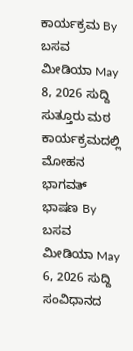ಕಾರ್ಯಕ್ರಮ By ಬಸವ ಮೀಡಿಯಾ May 8, 2026 ಸುದ್ದಿ ಸುತ್ತೂರು ಮಠ ಕಾರ್ಯಕ್ರಮದಲ್ಲಿ ಮೋಹನ ಭಾಗವತ್ ಭಾಷಣ By ಬಸವ ಮೀಡಿಯಾ May 6, 2026 ಸುದ್ದಿ ಸಂವಿಧಾನದ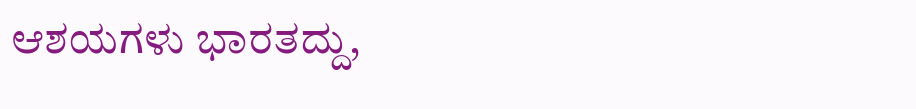ಆಶಯಗಳು ಭಾರತದ್ದು,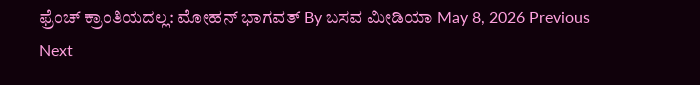ಫ್ರೆಂಚ್ ಕ್ರಾಂತಿಯದಲ್ಲ: ಮೋಹನ್ ಭಾಗವತ್ By ಬಸವ ಮೀಡಿಯಾ May 8, 2026 Previous Next